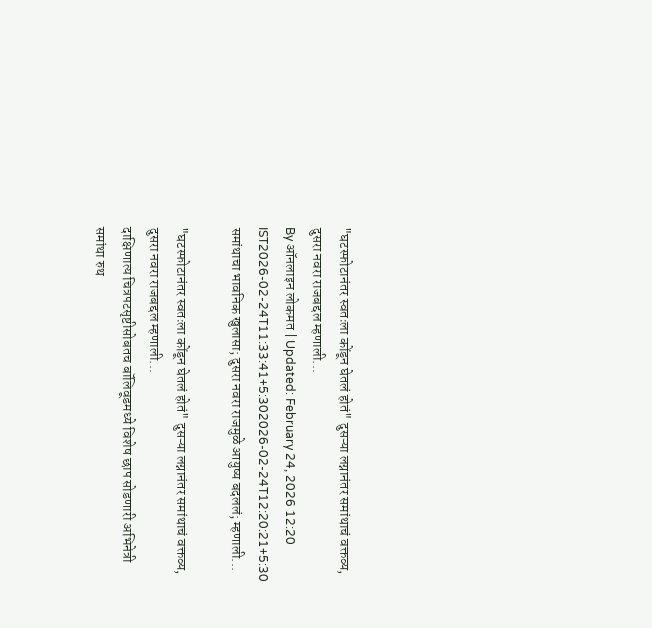"घटस्फोटानंतर स्वतःला कोंडून घेतलं होतं" दुसऱ्या लग्नानंतर समांथाचं वक्तव्य, दुसरा नवरा राजबद्दल म्हणाली...
By ऑनलाइन लोकमत | Updated: February 24, 2026 12:20 IST2026-02-24T11:33:41+5:302026-02-24T12:20:21+5:30
समांथाचा भावनिक खुलासा; दुसरा नवरा राजमुळे आयुष्य बदललं; म्हणाली...

"घटस्फोटानंतर स्वतःला कोंडून घेतलं होतं" दुसऱ्या लग्नानंतर समांथाचं वक्तव्य, दुसरा नवरा राजबद्दल म्हणाली...
दाक्षिणात्य चित्रपटसृष्टीसोबतच बॉलिवूडमध्ये विशेष छाप सोडणारी अभिनेत्री समांथा रुथ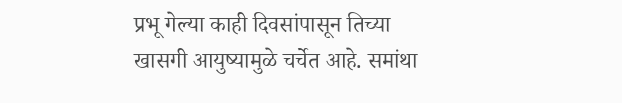प्रभू गेल्या काही दिवसांपासून तिच्या खासगी आयुष्यामुळे चर्चेत आहे. समांथा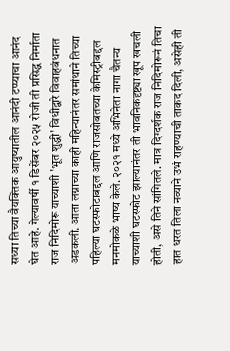सध्या तिच्या वैयक्तिक आयुष्यातील आनंदी टप्प्याचा आनंद घेत आहे. गेल्यावर्षी १ डिसेंबर २०२५ रोजी ती प्रसिद्ध निर्माता राज निदिमोरू याच्याशी 'भूत शुद्धी' विधीद्वारे विवाहबंधनात अडकली. आता लग्नाच्या काही महिन्यानंतर समांथाने तिच्या पहिल्या घटस्फोटाबद्दल आणि राजसोबतच्या केमिस्ट्रीबद्दल मनमोकळे भाष्य केले. २०२१ मध्ये अभिनेता नागा चैतन्य याच्याशी घटस्फोट झाल्यानंतर ती भावनिकदृष्ट्या खूप खचली होती, असे तिने सांगितले. मात्र दिग्दर्शक राज निदिमोरूनं तिचा हात धरत तिला नव्याने उभं राहण्याची ताकद दिली, असेही ती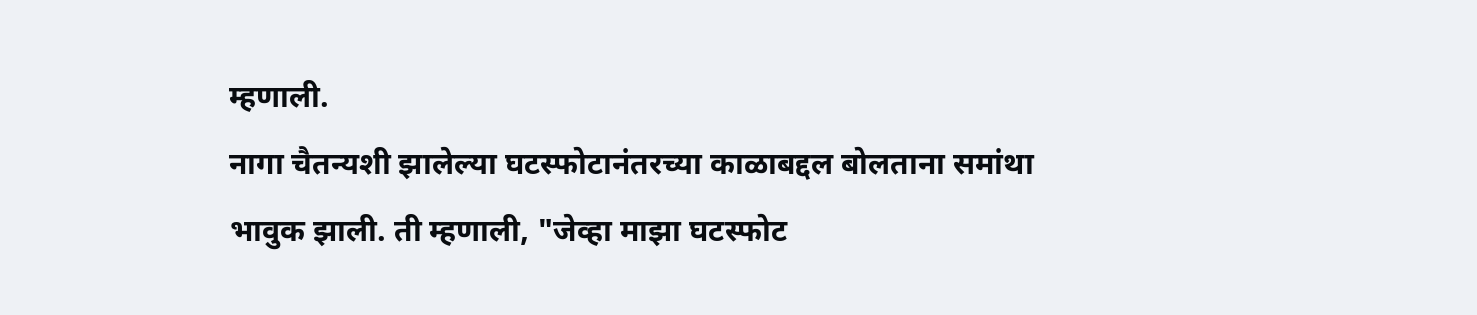म्हणाली.
नागा चैतन्यशी झालेल्या घटस्फोटानंतरच्या काळाबद्दल बोलताना समांथा भावुक झाली. ती म्हणाली, "जेव्हा माझा घटस्फोट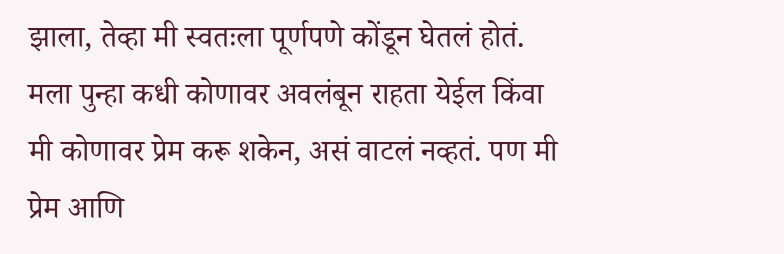झाला, तेव्हा मी स्वतःला पूर्णपणे कोंडून घेतलं होतं. मला पुन्हा कधी कोणावर अवलंबून राहता येईल किंवा मी कोणावर प्रेम करू शकेन, असं वाटलं नव्हतं. पण मी प्रेम आणि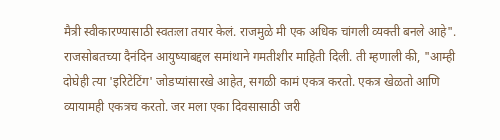मैत्री स्वीकारण्यासाठी स्वतःला तयार केलं. राजमुळे मी एक अधिक चांगली व्यक्ती बनले आहे".
राजसोबतच्या दैनंदिन आयुष्याबद्दल समांथाने गमतीशीर माहिती दिली. ती म्हणाली की, "आम्ही दोघेही त्या 'इरिटेटिंग' जोडप्यांसारखे आहेत, सगळी कामं एकत्र करतो. एकत्र खेळतो आणि व्यायामही एकत्रच करतो. जर मला एका दिवसासाठी जरी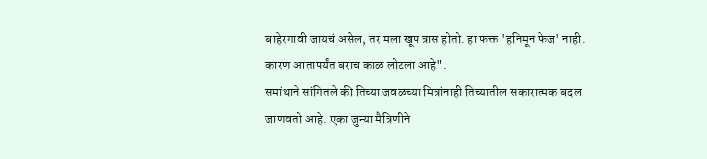बाहेरगावी जायचं असेल, तर मला खूप त्रास होतो. हा फक्त 'हनिमून फेज' नाही. कारण आतापर्यंत बराच काळ लोटला आहे".
समांथाने सांगितले की तिच्या जवळच्या मित्रांनाही तिच्यातील सकारात्मक बदल जाणवतो आहे. एका जुन्या मैत्रिणीने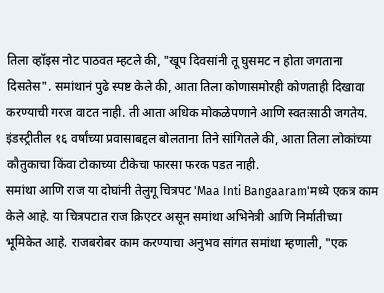तिला व्हॉइस नोट पाठवत म्हटले की, "खूप दिवसांनी तू घुसमट न होता जगताना दिसतेस". समांथानं पुढे स्पष्ट केले की, आता तिला कोणासमोरही कोणताही दिखावा करण्याची गरज वाटत नाही. ती आता अधिक मोकळेपणाने आणि स्वतःसाठी जगतेय. इंडस्ट्रीतील १६ वर्षांच्या प्रवासाबद्दल बोलताना तिने सांगितले की, आता तिला लोकांच्या कौतुकाचा किंवा टोकाच्या टीकेचा फारसा फरक पडत नाही.
समांथा आणि राज या दोघांनी तेलुगू चित्रपट 'Maa Inti Bangaaram'मध्ये एकत्र काम केले आहे. या चित्रपटात राज क्रिएटर असून समांथा अभिनेत्री आणि निर्मातीच्या भूमिकेत आहे. राजबरोबर काम करण्याचा अनुभव सांगत समांथा म्हणाली, "एक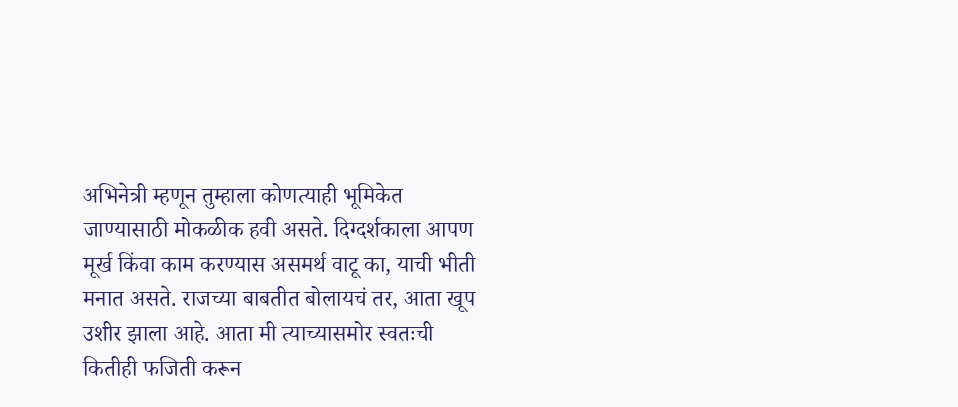अभिनेत्री म्हणून तुम्हाला कोणत्याही भूमिकेत जाण्यासाठी मोकळीक हवी असते. दिग्दर्शकाला आपण मूर्ख किंवा काम करण्यास असमर्थ वाटू का, याची भीती मनात असते. राजच्या बाबतीत बोलायचं तर, आता खूप उशीर झाला आहे. आता मी त्याच्यासमोर स्वतःची कितीही फजिती करून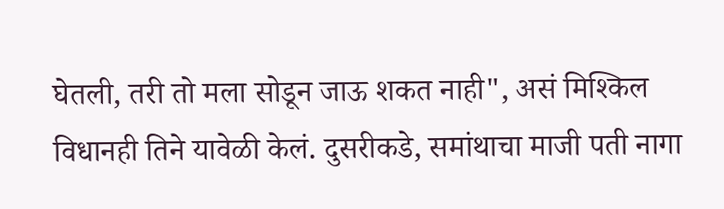घेतली, तरी तो मला सोडून जाऊ शकत नाही", असं मिश्किल विधानही तिने यावेळी केलं. दुसरीकडे, समांथाचा माजी पती नागा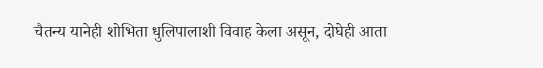चैतन्य यानेही शोभिता धुलिपालाशी विवाह केला असून, दोघेही आता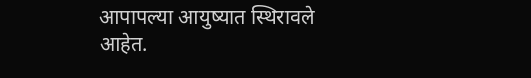आपापल्या आयुष्यात स्थिरावले आहेत.